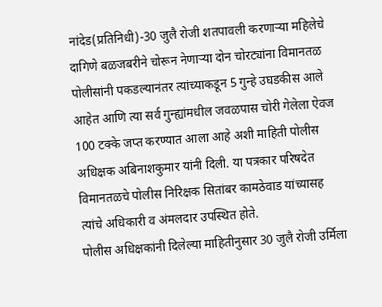नांदेड(प्रतिनिधी)-30 जुलै रोजी शतपावली करणाऱ्या महिलेचे दागिणे बळजबरीने चोरून नेणाऱ्या दोन चोरट्यांना विमानतळ पोलीसांनी पकडल्यानंतर त्यांच्याकडून 5 गुन्हे उघडकीस आले आहेत आणि त्या सर्व गुन्ह्यांमधील जवळपास चोरी गेलेला ऐवज 100 टक्के जप्त करण्यात आला आहे अशी माहिती पोलीस अधिक्षक अबिनाशकुमार यांनी दिली. या पत्रकार परिषदेत विमानतळचे पोलीस निरिक्षक सितांबर कामठेवाड यांच्यासह त्यांचे अधिकारी व अंमलदार उपस्थित होते.
पोलीस अधिक्षकांनी दिलेल्या माहितीनुसार 30 जुलै रोजी उर्मिला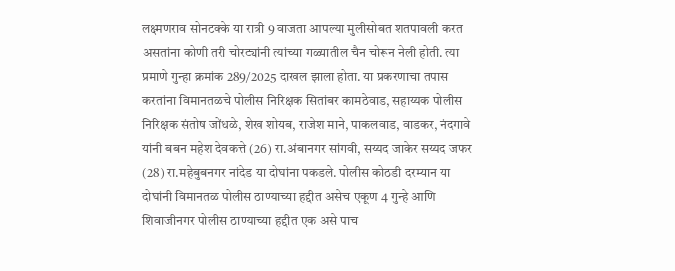लक्ष्मणराव सोनटक्के या रात्री 9 वाजता आपल्या मुलीसोबत शतपावली करत असतांना कोणी तरी चोरट्यांनी त्यांच्या गळ्यातील चैन चोरून नेली होती. त्या प्रमाणे गुन्हा क्रमांक 289/2025 दाखल झाला होता. या प्रकरणाचा तपास करतांना विमानतळचे पोलीस निरिक्षक सितांबर कामठेवाड, सहाय्यक पोलीस निरिक्षक संतोष जोंधळे, शेख शोयब, राजेश माने, पाकलवाड, वाडकर, नंदगावे यांनी बबन महेश देवकत्ते (26) रा.अंबानगर सांगवी, सय्यद जाकेर सय्यद जफर (28) रा.महेबुबनगर नांदेड या दोघांना पकडले. पोलीस कोठडी दरम्यान या दोघांनी विमानतळ पोलीस ठाण्याच्या हद्दीत असेच एकूण 4 गुन्हे आणि शिवाजीनगर पोलीस ठाण्याच्या हद्दीत एक असे पाच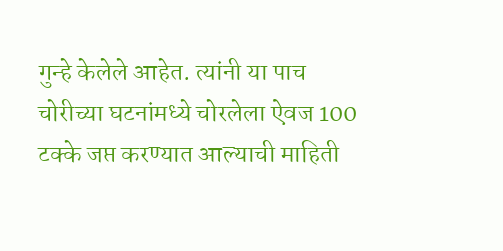गुन्हे केलेले आहेत. त्यांनी या पाच चोरीच्या घटनांमध्ये चोरलेला ऐवज 100 टक्के जप्त करण्यात आल्याची माहिती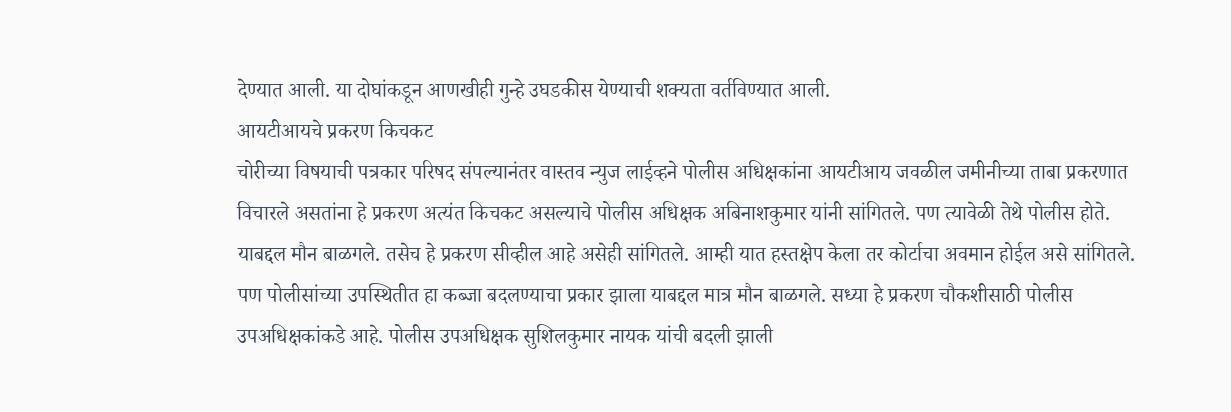देण्यात आली. या दोघांकडून आणखीही गुन्हे उघडकीस येण्याची शक्यता वर्तविण्यात आली.
आयटीआयचे प्रकरण किचकट
चोरीच्या विषयाची पत्रकार परिषद संपल्यानंतर वास्तव न्युज लाईव्हने पोलीस अधिक्षकांना आयटीआय जवळील जमीनीच्या ताबा प्रकरणात विचारले असतांना हे प्रकरण अत्यंत किचकट असल्याचे पोलीस अधिक्षक अबिनाशकुमार यांनी सांगितले. पण त्यावेळी तेथे पोलीस होते. याबद्दल मौन बाळगले. तसेच हे प्रकरण सीव्हील आहे असेही सांगितले. आम्ही यात हस्तक्षेप केला तर कोर्टाचा अवमान होईल असे सांगितले. पण पोलीसांच्या उपस्थितीत हा कब्जा बदलण्याचा प्रकार झाला याबद्दल मात्र मौन बाळगले. सध्या हे प्रकरण चौकशीसाठी पोलीस उपअधिक्षकांकडे आहे. पोलीस उपअधिक्षक सुशिलकुमार नायक यांची बदली झाली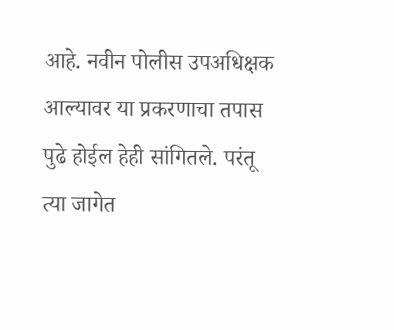आहे. नवीन पोलीस उपअधिक्षक आल्यावर या प्रकरणाचा तपास पुढे होईल हेही सांगितले. परंतू त्या जागेत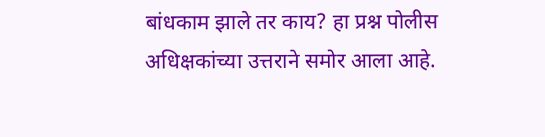बांधकाम झाले तर काय? हा प्रश्न पोलीस अधिक्षकांच्या उत्तराने समोर आला आहे.